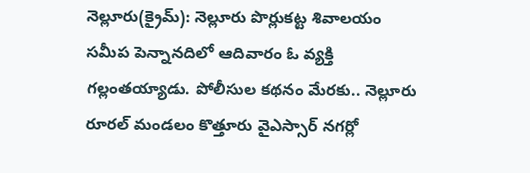నెల్లూరు(క్రైమ్): నెల్లూరు పొర్లుకట్ట శివాలయం సమీప పెన్నానదిలో ఆదివారం ఓ వ్యక్తి గల్లంతయ్యాడు. పోలీసుల కథనం మేరకు.. నెల్లూరు రూరల్ మండలం కొత్తూరు వైఎస్సార్ నగర్లో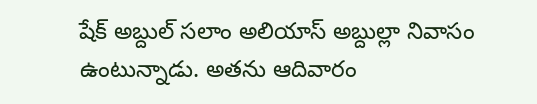షేక్ అబ్దుల్ సలాం అలియాస్ అబ్దుల్లా నివాసం ఉంటున్నాడు. అతను ఆదివారం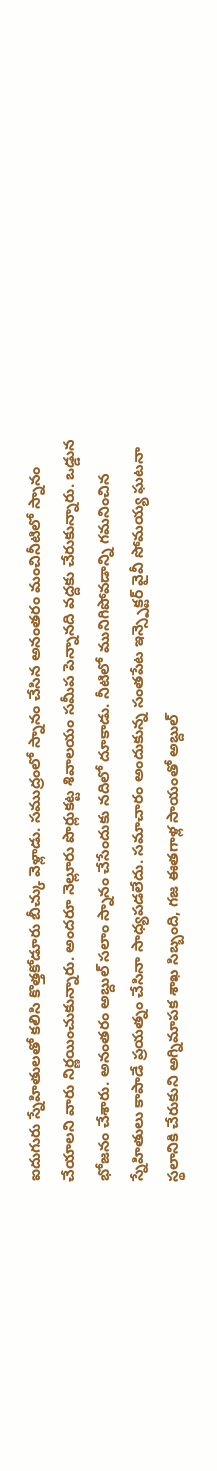ఐదుగురు స్నేహితులతో కలిసి కొత్తకోడూరు బీచ్కు వెళ్లాడు. సముద్రంలో స్నానం చేసిన అనంతరం మంచినీటిలో స్నానం చేయాలని వారు నిర్ణయించుకున్నారు. అందరూ నెల్లూరు పొర్లుకట్ట శివాలయం సమీప పెన్నానది వద్దకు చేరుకున్నారు. ఒడ్డున భోజనం చేశారు. అనంతరం అబ్దుల్ సలాం స్నానం చేసేందుకు నదిలో దూకాడు. నీటిలో మునిగిపోవడాన్ని గమనించిన స్నేహితులు కాపాడే ప్రయత్నం చేసినా సాధ్యపడలేదు. సమాచారం అందుకున్న సంతపేట ఇన్స్పెక్టర్ వైవీ సోమయ్య ఘటనా స్థలానికి చేరుకుని అగ్నిమాపక శాఖ సిబ్బంది, గజ ఈతగాళ్ల సాయంతో అబ్దుల్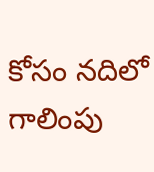కోసం నదిలో గాలింపు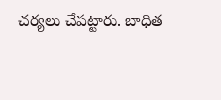చర్యలు చేపట్టారు. బాధిత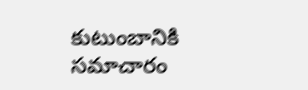కుటుంబానికి సమాచారం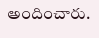అందించారు.